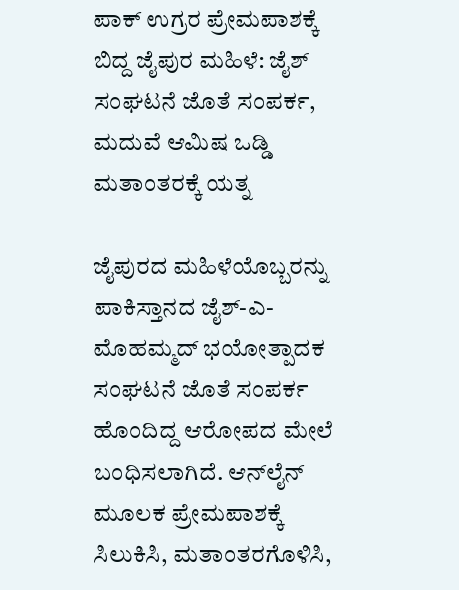ಪಾಕ್ ಉಗ್ರರ ಪ್ರೇಮಪಾಶಕ್ಕೆ ಬಿದ್ದ ಜೈಪುರ ಮಹಿಳೆ: ಜೈಶ್ ಸಂಘಟನೆ ಜೊತೆ ಸಂಪರ್ಕ, ಮದುವೆ ಆಮಿಷ ಒಡ್ಡಿ ಮತಾಂತರಕ್ಕೆ ಯತ್ನ

ಜೈಪುರದ ಮಹಿಳೆಯೊಬ್ಬರನ್ನು ಪಾಕಿಸ್ತಾನದ ಜೈಶ್-ಎ-ಮೊಹಮ್ಮದ್ ಭಯೋತ್ಪಾದಕ ಸಂಘಟನೆ ಜೊತೆ ಸಂಪರ್ಕ ಹೊಂದಿದ್ದ ಆರೋಪದ ಮೇಲೆ ಬಂಧಿಸಲಾಗಿದೆ. ಆನ್‌ಲೈನ್ ಮೂಲಕ ಪ್ರೇಮಪಾಶಕ್ಕೆ ಸಿಲುಕಿಸಿ, ಮತಾಂತರಗೊಳಿಸಿ,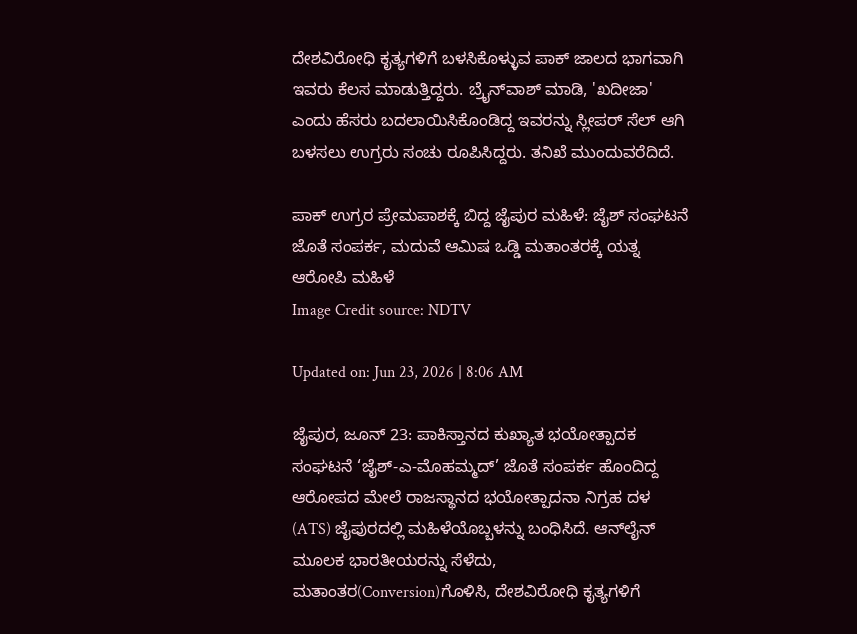ದೇಶವಿರೋಧಿ ಕೃತ್ಯಗಳಿಗೆ ಬಳಸಿಕೊಳ್ಳುವ ಪಾಕ್ ಜಾಲದ ಭಾಗವಾಗಿ ಇವರು ಕೆಲಸ ಮಾಡುತ್ತಿದ್ದರು. ಬ್ರೈನ್‌ವಾಶ್ ಮಾಡಿ, 'ಖದೀಜಾ' ಎಂದು ಹೆಸರು ಬದಲಾಯಿಸಿಕೊಂಡಿದ್ದ ಇವರನ್ನು ಸ್ಲೀಪರ್ ಸೆಲ್ ಆಗಿ ಬಳಸಲು ಉಗ್ರರು ಸಂಚು ರೂಪಿಸಿದ್ದರು. ತನಿಖೆ ಮುಂದುವರೆದಿದೆ.

ಪಾಕ್ ಉಗ್ರರ ಪ್ರೇಮಪಾಶಕ್ಕೆ ಬಿದ್ದ ಜೈಪುರ ಮಹಿಳೆ: ಜೈಶ್ ಸಂಘಟನೆ ಜೊತೆ ಸಂಪರ್ಕ, ಮದುವೆ ಆಮಿಷ ಒಡ್ಡಿ ಮತಾಂತರಕ್ಕೆ ಯತ್ನ
ಆರೋಪಿ ಮಹಿಳೆ
Image Credit source: NDTV

Updated on: Jun 23, 2026 | 8:06 AM

ಜೈಪುರ, ಜೂನ್ 23: ಪಾಕಿಸ್ತಾನದ ಕುಖ್ಯಾತ ಭಯೋತ್ಪಾದಕ ಸಂಘಟನೆ ‘ಜೈಶ್-ಎ-ಮೊಹಮ್ಮದ್’ ಜೊತೆ ಸಂಪರ್ಕ ಹೊಂದಿದ್ದ ಆರೋಪದ ಮೇಲೆ ರಾಜಸ್ಥಾನದ ಭಯೋತ್ಪಾದನಾ ನಿಗ್ರಹ ದಳ (ATS) ಜೈಪುರದಲ್ಲಿ ಮಹಿಳೆಯೊಬ್ಬಳನ್ನು ಬಂಧಿಸಿದೆ. ಆನ್‌ಲೈನ್ ಮೂಲಕ ಭಾರತೀಯರನ್ನು ಸೆಳೆದು, ಮತಾಂತರ(Conversion)ಗೊಳಿಸಿ, ದೇಶವಿರೋಧಿ ಕೃತ್ಯಗಳಿಗೆ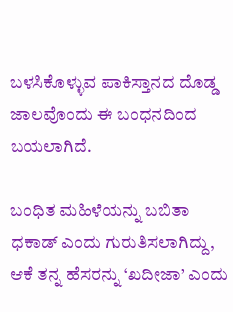ಬಳಸಿಕೊಳ್ಳುವ ಪಾಕಿಸ್ತಾನದ ದೊಡ್ಡ ಜಾಲವೊಂದು ಈ ಬಂಧನದಿಂದ ಬಯಲಾಗಿದೆ.

ಬಂಧಿತ ಮಹಿಳೆಯನ್ನು ಬಬಿತಾ ಧಕಾಡ್ ಎಂದು ಗುರುತಿಸಲಾಗಿದ್ದು, ಆಕೆ ತನ್ನ ಹೆಸರನ್ನು ‘ಖದೀಜಾ’ ಎಂದು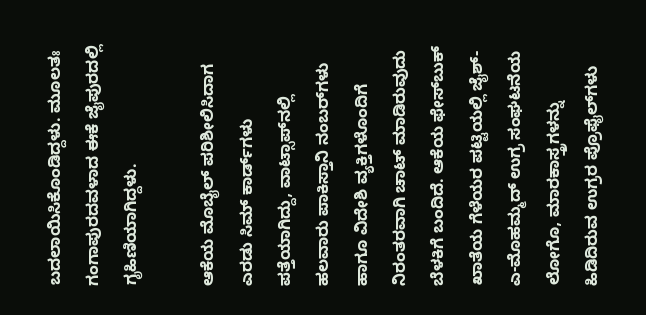ಬದಲಾಯಿಸಿಕೊಂಡಿದ್ದಳು. ಮೂಲತಃ ಗಂಗಾಪುರದವಳಾದ ಈಕೆ ಜೈಪುರದಲ್ಲಿ ಗೃಹಿಣಿಯಾಗಿದ್ದಳು.

ಆಕೆಯ ಮೊಬೈಲ್ ಪರಿಶೀಲಿಸಿದಾಗ ಎರಡು ಸಿಮ್ ಕಾರ್ಡ್‌ಗಳು ಪತ್ತೆಯಾಗಿದ್ದು, ವಾಟ್ಸಾಪ್‌ನಲ್ಲಿ ಹಲವಾರು ಪಾಕಿಸ್ತಾನಿ ನಂಬರ್‌ಗಳು ಹಾಗೂ ವಿದೇಶಿ ವ್ಯಕ್ತಿಗಳೊಂದಿಗೆ ನಿರಂತರವಾಗಿ ಚಾಟ್ ಮಾಡಿರುವುದು ಬೆಳಕಿಗೆ ಬಂದಿದೆ. ಆಕೆಯ ಫೇಸ್‌ಬುಕ್ ಖಾತೆಯ ಗೆಳೆಯರ ಪಟ್ಟಿಯಲ್ಲಿ ಜೈಶ್-ಎ-ಮೊಹಮ್ಮದ್ ಉಗ್ರ ಸಂಘಟನೆಯ ಲೋಗೊ, ಮಾರಕಾಸ್ತ್ರಗಳನ್ನು ಹಿಡಿದಿರುವ ಉಗ್ರರ ಪ್ರೊಫೈಲ್‌ಗಳು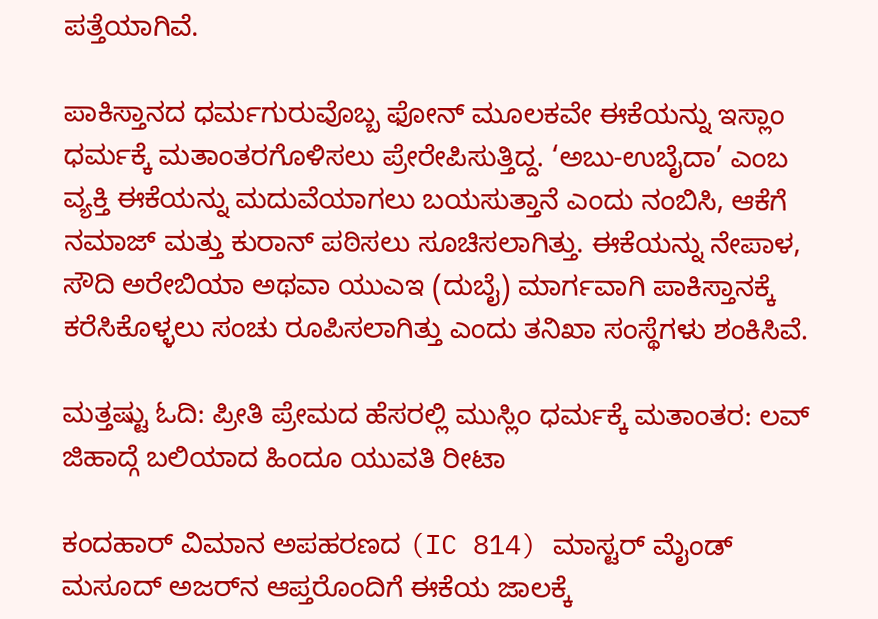ಪತ್ತೆಯಾಗಿವೆ.

ಪಾಕಿಸ್ತಾನದ ಧರ್ಮಗುರುವೊಬ್ಬ ಫೋನ್ ಮೂಲಕವೇ ಈಕೆಯನ್ನು ಇಸ್ಲಾಂ ಧರ್ಮಕ್ಕೆ ಮತಾಂತರಗೊಳಿಸಲು ಪ್ರೇರೇಪಿಸುತ್ತಿದ್ದ. ‘ಅಬು-ಉಬೈದಾ’ ಎಂಬ ವ್ಯಕ್ತಿ ಈಕೆಯನ್ನು ಮದುವೆಯಾಗಲು ಬಯಸುತ್ತಾನೆ ಎಂದು ನಂಬಿಸಿ, ಆಕೆಗೆ ನಮಾಜ್ ಮತ್ತು ಕುರಾನ್ ಪಠಿಸಲು ಸೂಚಿಸಲಾಗಿತ್ತು. ಈಕೆಯನ್ನು ನೇಪಾಳ, ಸೌದಿ ಅರೇಬಿಯಾ ಅಥವಾ ಯುಎಇ (ದುಬೈ) ಮಾರ್ಗವಾಗಿ ಪಾಕಿಸ್ತಾನಕ್ಕೆ ಕರೆಸಿಕೊಳ್ಳಲು ಸಂಚು ರೂಪಿಸಲಾಗಿತ್ತು ಎಂದು ತನಿಖಾ ಸಂಸ್ಥೆಗಳು ಶಂಕಿಸಿವೆ.

ಮತ್ತಷ್ಟು ಓದಿ: ಪ್ರೀತಿ ಪ್ರೇಮದ ಹೆಸರಲ್ಲಿ ಮುಸ್ಲಿಂ ಧರ್ಮಕ್ಕೆ ಮತಾಂತರ: ಲವ್ ಜಿಹಾದ್ಗೆ ಬಲಿಯಾದ ಹಿಂದೂ ಯುವತಿ ರೀಟಾ

ಕಂದಹಾರ್ ವಿಮಾನ ಅಪಹರಣದ (IC 814) ಮಾಸ್ಟರ್ ಮೈಂಡ್ ಮಸೂದ್ ಅಜರ್‌ನ ಆಪ್ತರೊಂದಿಗೆ ಈಕೆಯ ಜಾಲಕ್ಕೆ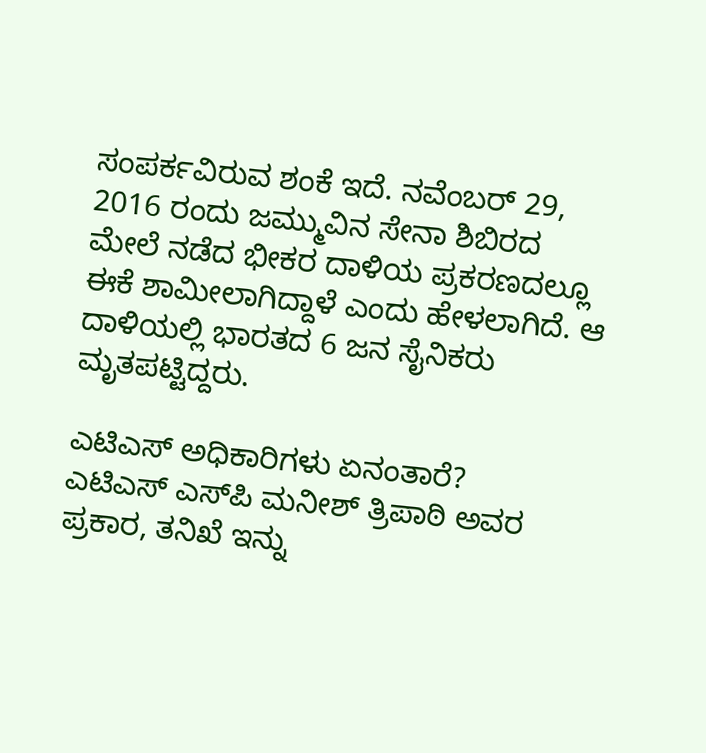ಸಂಪರ್ಕವಿರುವ ಶಂಕೆ ಇದೆ. ನವೆಂಬರ್ 29, 2016 ರಂದು ಜಮ್ಮುವಿನ ಸೇನಾ ಶಿಬಿರದ ಮೇಲೆ ನಡೆದ ಭೀಕರ ದಾಳಿಯ ಪ್ರಕರಣದಲ್ಲೂ ಈಕೆ ಶಾಮೀಲಾಗಿದ್ದಾಳೆ ಎಂದು ಹೇಳಲಾಗಿದೆ. ಆ ದಾಳಿಯಲ್ಲಿ ಭಾರತದ 6 ಜನ ಸೈನಿಕರು ಮೃತಪಟ್ಟಿದ್ದರು.

ಎಟಿಎಸ್ ಅಧಿಕಾರಿಗಳು ಏನಂತಾರೆ?
ಎಟಿಎಸ್ ಎಸ್‌ಪಿ ಮನೀಶ್ ತ್ರಿಪಾಠಿ ಅವರ ಪ್ರಕಾರ, ತನಿಖೆ ಇನ್ನು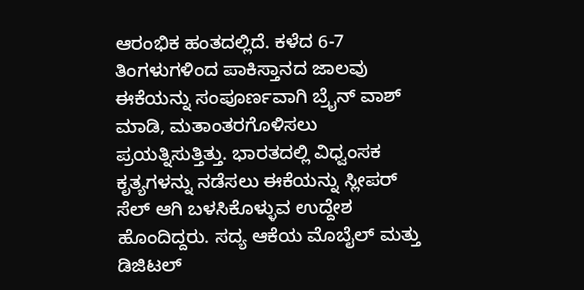ಆರಂಭಿಕ ಹಂತದಲ್ಲಿದೆ. ಕಳೆದ 6-7 ತಿಂಗಳುಗಳಿಂದ ಪಾಕಿಸ್ತಾನದ ಜಾಲವು ಈಕೆಯನ್ನು ಸಂಪೂರ್ಣವಾಗಿ ಬ್ರೈನ್ ವಾಶ್ ಮಾಡಿ, ಮತಾಂತರಗೊಳಿಸಲು ಪ್ರಯತ್ನಿಸುತ್ತಿತ್ತು. ಭಾರತದಲ್ಲಿ ವಿಧ್ವಂಸಕ ಕೃತ್ಯಗಳನ್ನು ನಡೆಸಲು ಈಕೆಯನ್ನು ಸ್ಲೀಪರ್ ಸೆಲ್ ಆಗಿ ಬಳಸಿಕೊಳ್ಳುವ ಉದ್ದೇಶ ಹೊಂದಿದ್ದರು. ಸದ್ಯ ಆಕೆಯ ಮೊಬೈಲ್ ಮತ್ತು ಡಿಜಿಟಲ್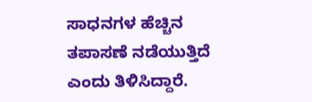ಸಾಧನಗಳ ಹೆಚ್ಚಿನ ತಪಾಸಣೆ ನಡೆಯುತ್ತಿದೆ ಎಂದು ತಿಳಿಸಿದ್ದಾರೆ.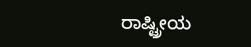ರಾಷ್ಟ್ರೀಯ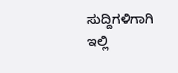ಸುದ್ದಿಗಳಿಗಾಗಿ ಇಲ್ಲಿ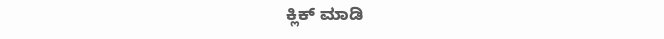ಕ್ಲಿಕ್ ಮಾಡಿ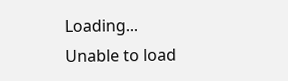Loading...
Unable to load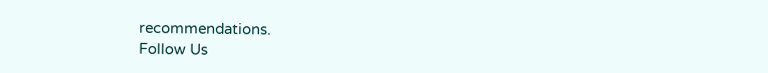recommendations.
Follow Us